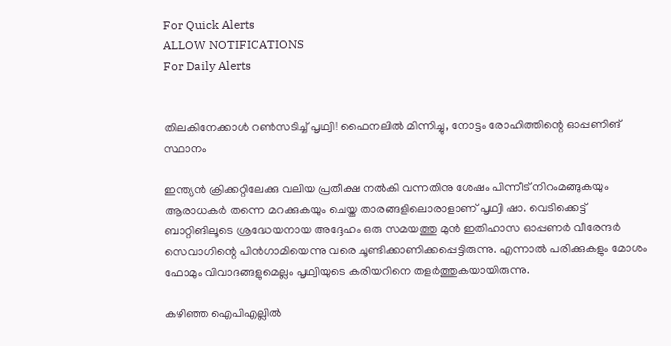For Quick Alerts
ALLOW NOTIFICATIONS
For Daily Alerts


തിലകിനേക്കാള്‍ റണ്‍സടിച്ച് പൃഥ്വി! ഫൈനലില്‍ മിന്നിച്ചു, നോട്ടം രോഹിത്തിന്റെ ഓപ്പണിങ് സ്ഥാനം

ഇന്ത്യന്‍ ക്രിക്കറ്റിലേക്കു വലിയ പ്രതീക്ഷ നല്‍കി വന്നതിനു ശേഷം പിന്നീട് നിറംമങ്ങുകയും ആരാധകര്‍ തന്നെ മറക്കുകയും ചെയ്ത താരങ്ങളിലൊരാളാണ് പൃഥ്വി ഷാ. വെടിക്കെട്ട് ബാറ്റിങിലൂടെ ശ്രദ്ധേയനായ അദ്ദേഹം ഒരു സമയത്തു മുന്‍ ഇതിഹാസ ഓപ്പണര്‍ വീരേന്ദര്‍ സെവാഗിന്റെ പിന്‍ഗാമിയെന്നു വരെ ചൂണ്ടിക്കാണിക്കപ്പെട്ടിരുന്നു. എന്നാല്‍ പരിക്കുകളും മോശം ഫോമും വിവാദങ്ങളുമെല്ലം പൃഥ്വിയുടെ കരിയറിനെ തളര്‍ത്തുകയായിരുന്നു.

കഴിഞ്ഞ ഐപിഎല്ലില്‍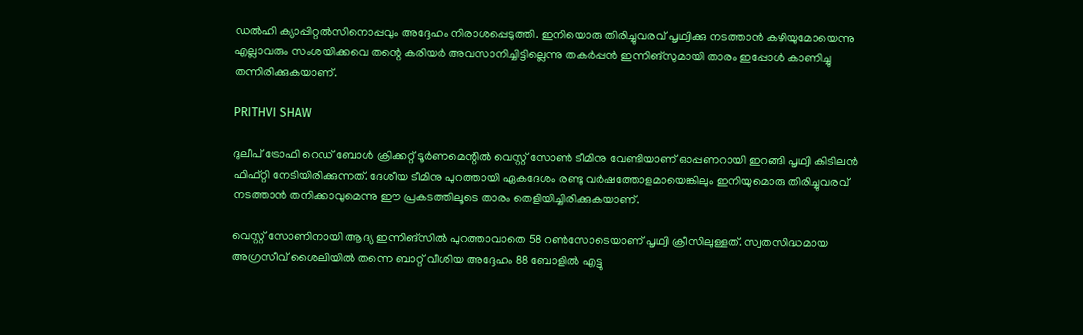ഡല്‍ഹി ക്യാപ്പിറ്റല്‍സിനൊപ്പവും അദ്ദേഹം നിരാശപ്പെടുത്തി. ഇനിയൊരു തിരിച്ചുവരവ് പൃഥ്വിക്കു നടത്താന്‍ കഴിയുമോയെന്നു എല്ലാവരും സംശയിക്കവെ തന്റെ കരിയര്‍ അവസാനിച്ചിട്ടില്ലെന്നു തകര്‍പ്പന്‍ ഇന്നിങ്‌സുമായി താരം ഇപ്പോള്‍ കാണിച്ചു തന്നിരിക്കുകയാണ്.

PRITHVI SHAW

ദുലീപ് ട്രോഫി റെഡ് ബോള്‍ ക്രിക്കറ്റ് ടൂര്‍ണമെന്റില്‍ വെസ്റ്റ് സോണ്‍ ടീമിനു വേണ്ടിയാണ് ഓപ്പണറായി ഇറങ്ങി പൃഥ്വി കിടിലന്‍ ഫിഫ്റ്റി നേടിയിരിക്കുന്നത്. ദേശീയ ടീമിനു പുറത്തായി ഏകദേശം രണ്ടു വര്‍ഷത്തോളമായെങ്കിലും ഇനിയുമൊരു തിരിച്ചുവരവ് നടത്താന്‍ തനിക്കാവുമെന്നു ഈ പ്രകടത്തിലൂടെ താരം തെളിയിച്ചിരിക്കുകയാണ്.

വെസ്റ്റ് സോണിനായി ആദ്യ ഇന്നിങ്‌സില്‍ പുറത്താവാതെ 58 റണ്‍സോടെയാണ് പൃഥ്വി ക്രീസിലുള്ളത്. സ്വതസിദ്ധമായ അഗ്രസീവ് ശൈലിയില്‍ തന്നെ ബാറ്റ് വീശിയ അദ്ദേഹം 88 ബോളില്‍ എട്ടു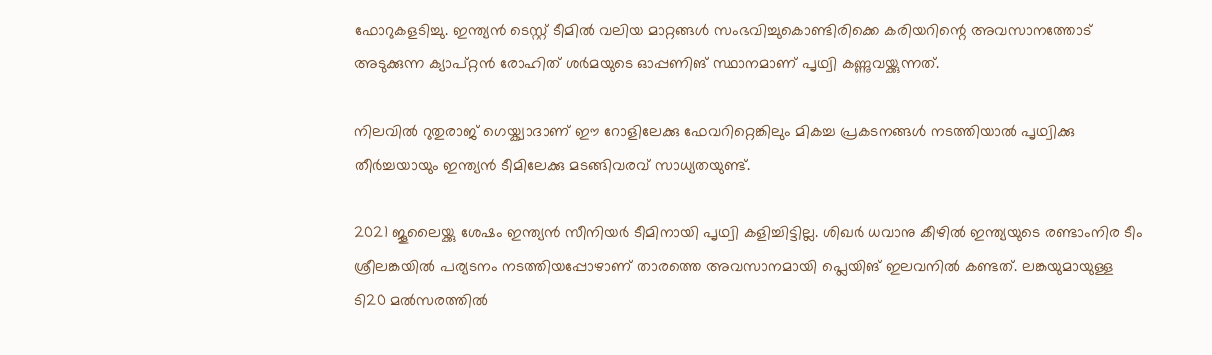ഫോറുകളടിച്ചു. ഇന്ത്യന്‍ ടെസ്റ്റ് ടീമില്‍ വലിയ മാറ്റങ്ങള്‍ സംഭവിച്ചുകൊണ്ടിരിക്കെ കരിയറിന്റെ അവസാനത്തോട് അടുക്കുന്ന ക്യാപ്റ്റന്‍ രോഹിത് ശര്‍മയുടെ ഓപ്പണിങ് സ്ഥാനമാണ് പൃഥ്വി കണ്ണുവയ്ക്കുന്നത്.

നിലവില്‍ റുതുരാജ് ഗെയ്ക്വാദാണ് ഈ റോളിലേക്കു ഫേവറിറ്റെങ്കിലും മികച്ച പ്രകടനങ്ങള്‍ നടത്തിയാല്‍ പൃഥ്വിക്കു തീര്‍ച്ചയായും ഇന്ത്യന്‍ ടീമിലേക്കു മടങ്ങിവരവ് സാധ്യതയുണ്ട്.

2021 ജൂലൈയ്ക്കു ശേഷം ഇന്ത്യന്‍ സീനിയര്‍ ടീമിനായി പൃഥ്വി കളിച്ചിട്ടില്ല. ശിഖര്‍ ധവാനു കീഴില്‍ ഇന്ത്യയുടെ രണ്ടാംനിര ടീം ശ്രീലങ്കയില്‍ പര്യടനം നടത്തിയപ്പോഴാണ് താരത്തെ അവസാനമായി പ്ലെയിങ് ഇലവനില്‍ കണ്ടത്. ലങ്കയുമായുള്ള ടി20 മല്‍സരത്തില്‍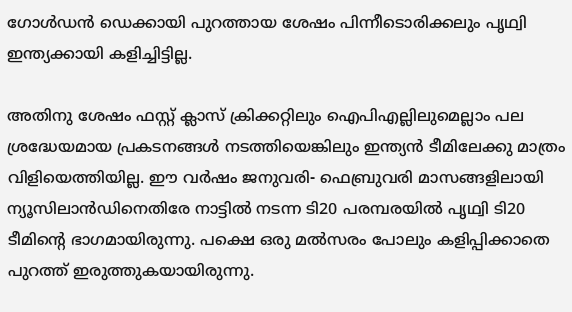ഗോള്‍ഡന്‍ ഡെക്കായി പുറത്തായ ശേഷം പിന്നീടൊരിക്കലും പൃഥ്വി ഇന്ത്യക്കായി കളിച്ചിട്ടില്ല.

അതിനു ശേഷം ഫസ്റ്റ് ക്ലാസ് ക്രിക്കറ്റിലും ഐപിഎല്ലിലുമെല്ലാം പല ശ്രദ്ധേയമായ പ്രകടനങ്ങള്‍ നടത്തിയെങ്കിലും ഇന്ത്യന്‍ ടീമിലേക്കു മാത്രം വിളിയെത്തിയില്ല. ഈ വര്‍ഷം ജനുവരി- ഫെബ്രുവരി മാസങ്ങളിലായി ന്യൂസിലാന്‍ഡിനെതിരേ നാട്ടില്‍ നടന്ന ടി20 പരമ്പരയില്‍ പൃഥ്വി ടി20 ടീമിന്റെ ഭാഗമായിരുന്നു. പക്ഷെ ഒരു മല്‍സരം പോലും കളിപ്പിക്കാതെ പുറത്ത് ഇരുത്തുകയായിരുന്നു.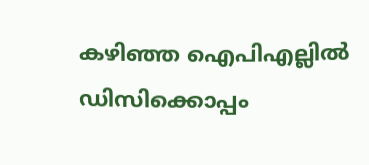കഴിഞ്ഞ ഐപിഎല്ലില്‍ ഡിസിക്കൊപ്പം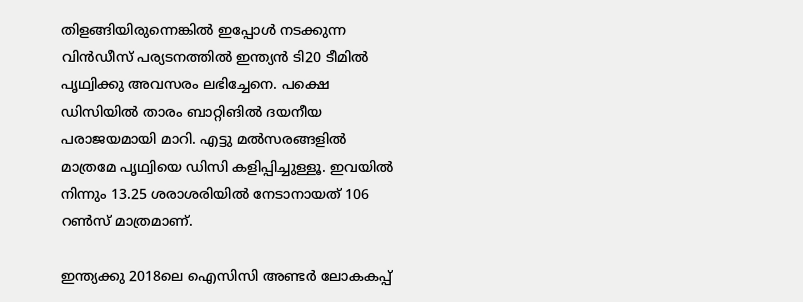തിളങ്ങിയിരുന്നെങ്കില്‍ ഇപ്പോള്‍ നടക്കുന്ന വിന്‍ഡീസ് പര്യടനത്തില്‍ ഇന്ത്യന്‍ ടി20 ടീമില്‍ പൃഥ്വിക്കു അവസരം ലഭിച്ചേനെ. പക്ഷെ ഡിസിയില്‍ താരം ബാറ്റിങില്‍ ദയനീയ പരാജയമായി മാറി. എട്ടു മല്‍സരങ്ങളില്‍ മാത്രമേ പൃഥ്വിയെ ഡിസി കളിപ്പിച്ചുള്ളൂ. ഇവയില്‍ നിന്നും 13.25 ശരാശരിയില്‍ നേടാനായത് 106 റണ്‍സ് മാത്രമാണ്.

ഇന്ത്യക്കു 2018ലെ ഐസിസി അണ്ടര്‍ ലോകകപ്പ്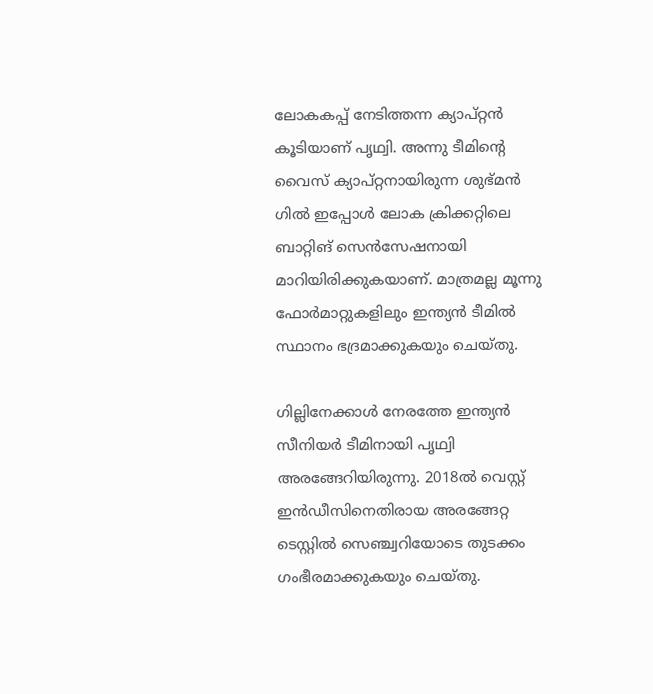ലോകകപ്പ് നേടിത്തന്ന ക്യാപ്റ്റന്‍ കൂടിയാണ് പൃഥ്വി. അന്നു ടീമിന്റെ വൈസ് ക്യാപ്റ്റനായിരുന്ന ശുഭ്മന്‍ ഗില്‍ ഇപ്പോള്‍ ലോക ക്രിക്കറ്റിലെ ബാറ്റിങ് സെന്‍സേഷനായി മാറിയിരിക്കുകയാണ്. മാത്രമല്ല മൂന്നു ഫോര്‍മാറ്റുകളിലും ഇന്ത്യന്‍ ടീമില്‍ സ്ഥാനം ഭദ്രമാക്കുകയും ചെയ്തു.

ഗില്ലിനേക്കാള്‍ നേരത്തേ ഇന്ത്യന്‍ സീനിയര്‍ ടീമിനായി പൃഥ്വി അരങ്ങേറിയിരുന്നു. 2018ല്‍ വെസ്റ്റ് ഇന്‍ഡീസിനെതിരായ അരങ്ങേറ്റ ടെസ്റ്റില്‍ സെഞ്ച്വറിയോടെ തുടക്കം ഗംഭീരമാക്കുകയും ചെയ്തു.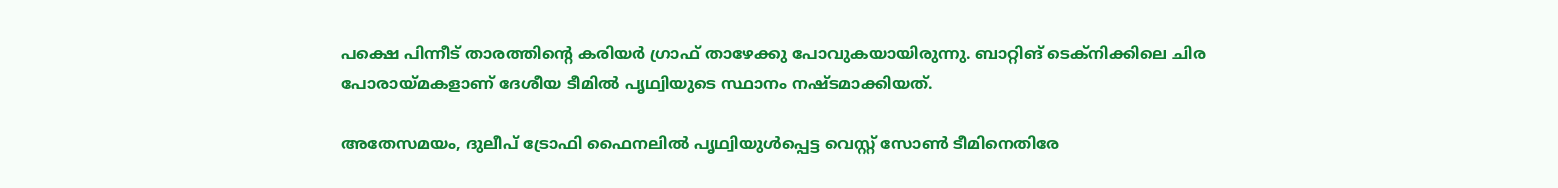പക്ഷെ പിന്നീട് താരത്തിന്റെ കരിയര്‍ ഗ്രാഫ് താഴേക്കു പോവുകയായിരുന്നു. ബാറ്റിങ് ടെക്‌നിക്കിലെ ചിര പോരായ്മകളാണ് ദേശീയ ടീമില്‍ പൃഥ്വിയുടെ സ്ഥാനം നഷ്ടമാക്കിയത്.

അതേസമയം, ദുലീപ് ട്രോഫി ഫൈനലില്‍ പൃഥ്വിയുള്‍പ്പെട്ട വെസ്റ്റ് സോണ്‍ ടീമിനെതിരേ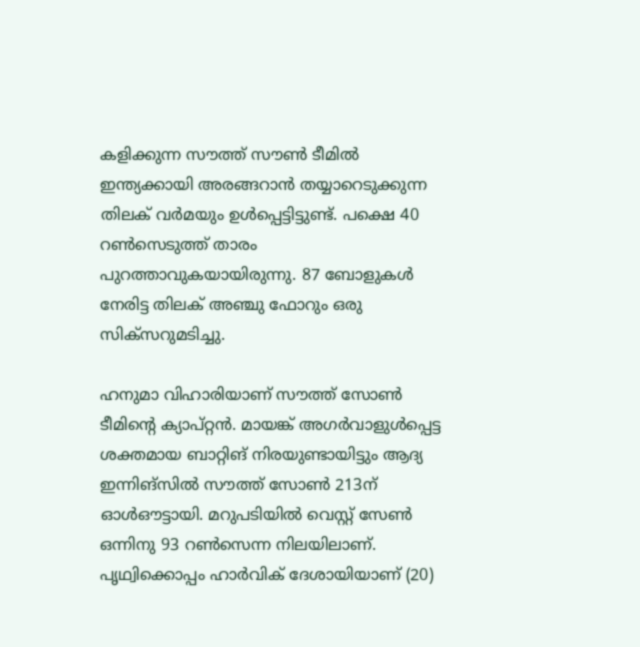കളിക്കുന്ന സൗത്ത് സൗണ്‍ ടീമില്‍ ഇന്ത്യക്കായി അരങ്ങറാന്‍ തയ്യാറെടുക്കുന്ന തിലക് വര്‍മയും ഉള്‍പ്പെട്ടിട്ടുണ്ട്. പക്ഷെ 40 റണ്‍സെടുത്ത് താരം പുറത്താവുകയായിരുന്നു. 87 ബോളുകള്‍ നേരിട്ട തിലക് അഞ്ചു ഫോറും ഒരു സിക്‌സറുമടിച്ചു.

ഹനുമാ വിഹാരിയാണ് സൗത്ത് സോണ്‍ ടീമിന്റെ ക്യാപ്റ്റന്‍. മായങ്ക് അഗര്‍വാളുള്‍പ്പെട്ട ശക്തമായ ബാറ്റിങ് നിരയുണ്ടായിട്ടും ആദ്യ ഇന്നിങ്‌സില്‍ സൗത്ത് സോണ്‍ 213ന് ഓള്‍ഔട്ടായി. മറുപടിയില്‍ വെസ്റ്റ് സേണ്‍ ഒന്നിനു 93 റണ്‍സെന്ന നിലയിലാണ്. പൃഥ്വിക്കൊപ്പം ഹാര്‍വിക് ദേശായിയാണ് (20)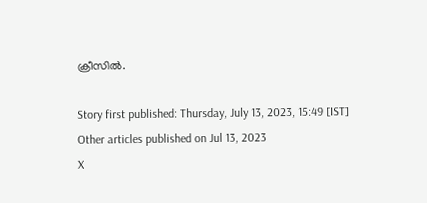ക്രീസില്‍.

Story first published: Thursday, July 13, 2023, 15:49 [IST]
Other articles published on Jul 13, 2023
X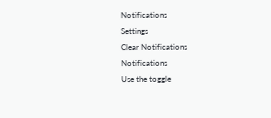Notifications
Settings
Clear Notifications
Notifications
Use the toggle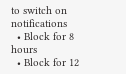to switch on notifications
  • Block for 8 hours
  • Block for 12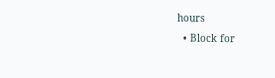hours
  • Block for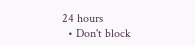24 hours
  • Don't block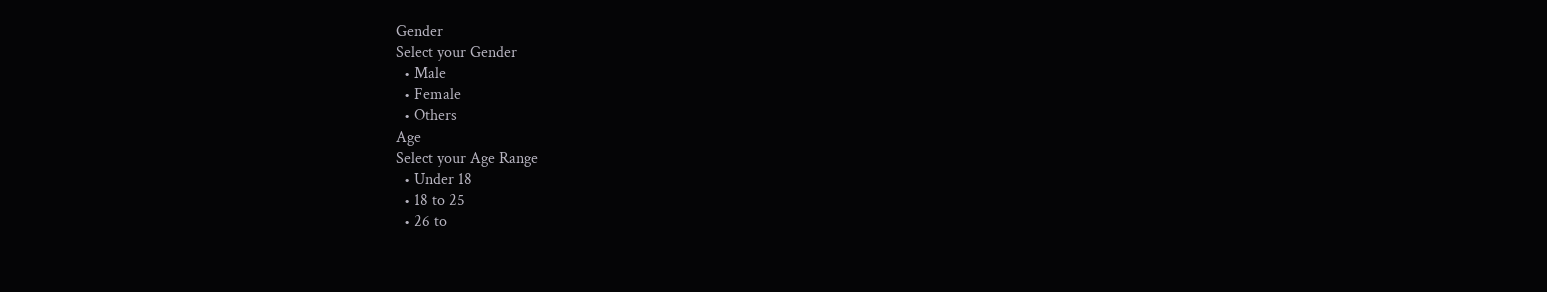Gender
Select your Gender
  • Male
  • Female
  • Others
Age
Select your Age Range
  • Under 18
  • 18 to 25
  • 26 to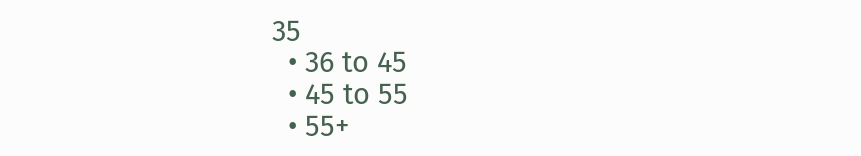35
  • 36 to 45
  • 45 to 55
  • 55+